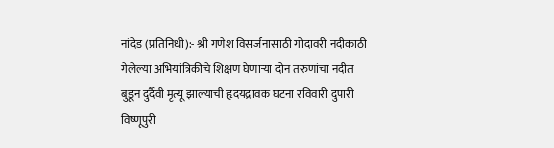नांदेड (प्रतिनिधी):- श्री गणेश विसर्जनासाठी गोदावरी नदीकाठी गेलेल्या अभियांत्रिकीचे शिक्षण घेणाऱ्या दोन तरुणांचा नदीत बुडून दुर्दैवी मृत्यू झाल्याची हृदयद्रावक घटना रविवारी दुपारी विष्णूपुरी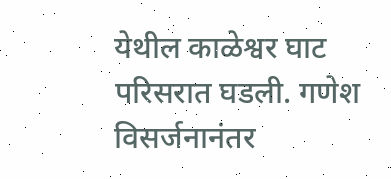येथील काळेश्वर घाट परिसरात घडली. गणेश विसर्जनानंतर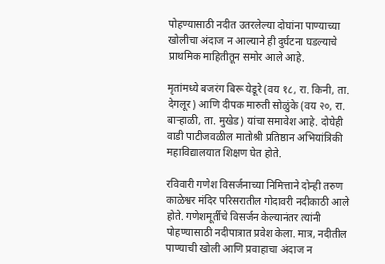पोहण्यासाठी नदीत उतरलेल्या दोघांना पाण्याच्या खोलीचा अंदाज न आल्याने ही दुर्घटना घडल्याचे प्राथमिक माहितीतून समोर आले आहे.

मृतांमध्ये बजरंग बिरू येडूरे (वय १८, रा. किनी, ता. देगलूर) आणि दीपक मारुती सोळुंके (वय २०, रा. बाऱ्हाळी, ता. मुखेड) यांचा समावेश आहे. दोघेही वाडी पाटीजवळील मातोश्री प्रतिष्ठान अभियांत्रिकी महाविद्यालयात शिक्षण घेत होते.

रविवारी गणेश विसर्जनाच्या निमित्ताने दोन्ही तरुण काळेश्वर मंदिर परिसरातील गोदावरी नदीकाठी आले होते. गणेशमूर्तीचे विसर्जन केल्यानंतर त्यांनी पोहण्यासाठी नदीपात्रात प्रवेश केला. मात्र, नदीतील पाण्याची खोली आणि प्रवाहाचा अंदाज न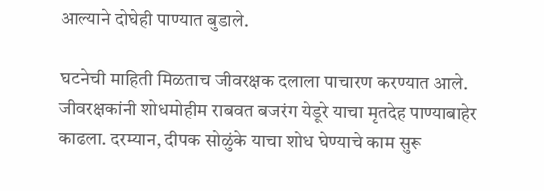आल्याने दोघेही पाण्यात बुडाले.

घटनेची माहिती मिळताच जीवरक्षक दलाला पाचारण करण्यात आले. जीवरक्षकांनी शोधमोहीम राबवत बजरंग येडूरे याचा मृतदेह पाण्याबाहेर काढला. दरम्यान, दीपक सोळुंके याचा शोध घेण्याचे काम सुरू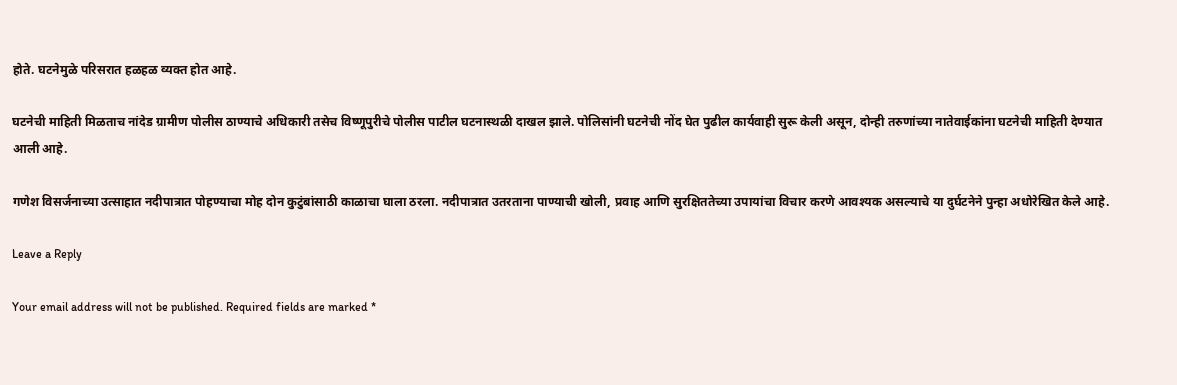होते. घटनेमुळे परिसरात हळहळ व्यक्त होत आहे.

घटनेची माहिती मिळताच नांदेड ग्रामीण पोलीस ठाण्याचे अधिकारी तसेच विष्णूपुरीचे पोलीस पाटील घटनास्थळी दाखल झाले. पोलिसांनी घटनेची नोंद घेत पुढील कार्यवाही सुरू केली असून, दोन्ही तरुणांच्या नातेवाईकांना घटनेची माहिती देण्यात आली आहे.

गणेश विसर्जनाच्या उत्साहात नदीपात्रात पोहण्याचा मोह दोन कुटुंबांसाठी काळाचा घाला ठरला. नदीपात्रात उतरताना पाण्याची खोली, प्रवाह आणि सुरक्षिततेच्या उपायांचा विचार करणे आवश्यक असल्याचे या दुर्घटनेने पुन्हा अधोरेखित केले आहे.

Leave a Reply

Your email address will not be published. Required fields are marked *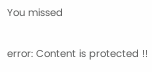You missed

error: Content is protected !!